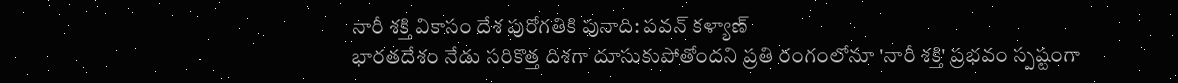నారీ శక్తి వికాసం దేశ పురోగతికి పునాది: పవన్ కళ్యాణ్
భారతదేశం నేడు సరికొత్త దిశగా దూసుకుపోతోందని ప్రతి రంగంలోనూ 'నారీ శక్తి' ప్రభవం స్పష్టంగా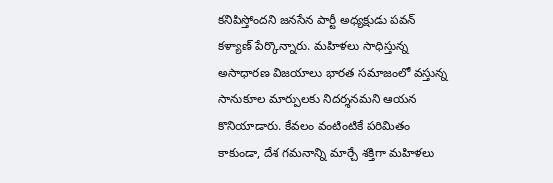కనిపిస్తోందని జనసేన పార్టీ అధ్యక్షుడు పవన్ కళ్యాణ్ పేర్కొన్నారు. మహిళలు సాధిస్తున్న అసాధారణ విజయాలు భారత సమాజంలో వస్తున్న సానుకూల మార్పులకు నిదర్శనమని ఆయన కొనియాడారు. కేవలం వంటింటికే పరిమితం కాకుండా, దేశ గమనాన్ని మార్చే శక్తిగా మహిళలు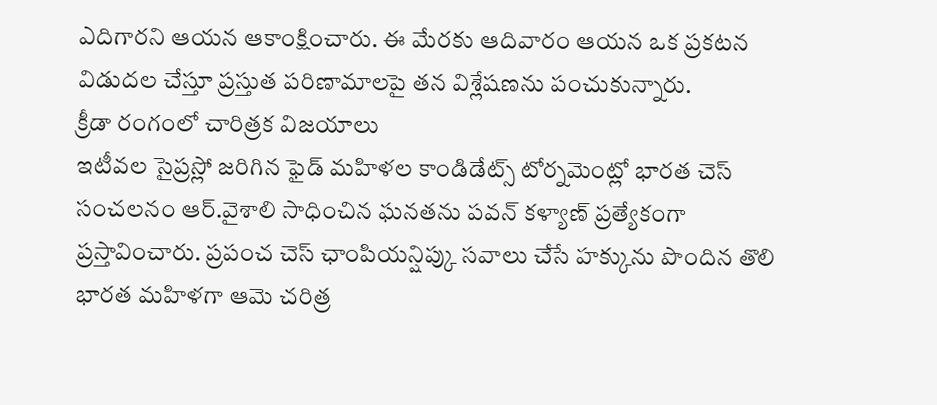ఎదిగారని ఆయన ఆకాంక్షించారు. ఈ మేరకు ఆదివారం ఆయన ఒక ప్రకటన విడుదల చేస్తూ ప్రస్తుత పరిణామాలపై తన విశ్లేషణను పంచుకున్నారు.
క్రీడా రంగంలో చారిత్రక విజయాలు
ఇటీవల సైప్రస్లో జరిగిన ఫైడ్ మహిళల కాండిడేట్స్ టోర్నమెంట్లో భారత చెస్ సంచలనం ఆర్.వైశాలి సాధించిన ఘనతను పవన్ కళ్యాణ్ ప్రత్యేకంగా ప్రస్తావించారు. ప్రపంచ చెస్ ఛాంపియన్షిప్కు సవాలు చేసే హక్కును పొందిన తొలి భారత మహిళగా ఆమె చరిత్ర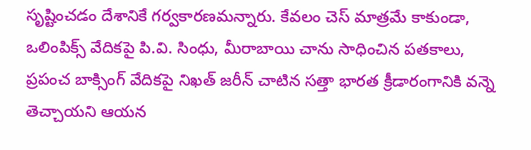సృష్టించడం దేశానికే గర్వకారణమన్నారు. కేవలం చెస్ మాత్రమే కాకుండా, ఒలింపిక్స్ వేదికపై పి.వి. సింధు, మీరాబాయి చాను సాధించిన పతకాలు, ప్రపంచ బాక్సింగ్ వేదికపై నిఖత్ జరీన్ చాటిన సత్తా భారత క్రీడారంగానికి వన్నె తెచ్చాయని ఆయన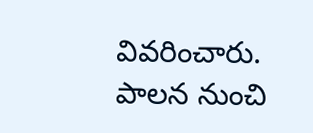వివరించారు.
పాలన నుంచి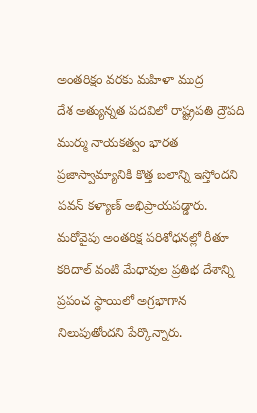అంతరిక్షం వరకు మహిళా ముద్ర
దేశ అత్యున్నత పదవిలో రాష్ట్రపతి ద్రౌపది ముర్ము నాయకత్వం భారత ప్రజాస్వామ్యానికి కొత్త బలాన్ని ఇస్తోందని పవన్ కళ్యాణ్ అభిప్రాయపడ్డారు. మరోవైపు అంతరిక్ష పరిశోధనల్లో రీతూ కరిదాల్ వంటి మేధావుల ప్రతిభ దేశాన్ని ప్రపంచ స్థాయిలో అగ్రభాగాన నిలుపుతోందని పేర్కొన్నారు.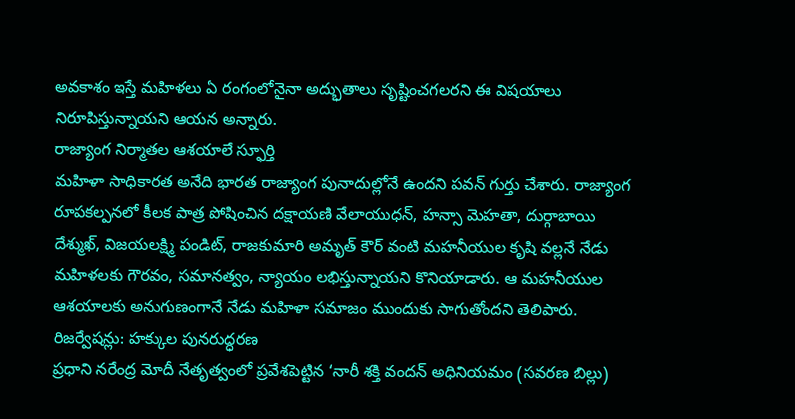అవకాశం ఇస్తే మహిళలు ఏ రంగంలోనైనా అద్భుతాలు సృష్టించగలరని ఈ విషయాలు నిరూపిస్తున్నాయని ఆయన అన్నారు.
రాజ్యాంగ నిర్మాతల ఆశయాలే స్ఫూర్తి
మహిళా సాధికారత అనేది భారత రాజ్యాంగ పునాదుల్లోనే ఉందని పవన్ గుర్తు చేశారు. రాజ్యాంగ రూపకల్పనలో కీలక పాత్ర పోషించిన దక్షాయణి వేలాయుధన్, హన్సా మెహతా, దుర్గాబాయి దేశ్ముఖ్, విజయలక్ష్మి పండిట్, రాజకుమారి అమృత్ కౌర్ వంటి మహనీయుల కృషి వల్లనే నేడు మహిళలకు గౌరవం, సమానత్వం, న్యాయం లభిస్తున్నాయని కొనియాడారు. ఆ మహనీయుల ఆశయాలకు అనుగుణంగానే నేడు మహిళా సమాజం ముందుకు సాగుతోందని తెలిపారు.
రిజర్వేషన్లు: హక్కుల పునరుద్ధరణ
ప్రధాని నరేంద్ర మోదీ నేతృత్వంలో ప్రవేశపెట్టిన ‘నారీ శక్తి వందన్ అధినియమం (సవరణ బిల్లు)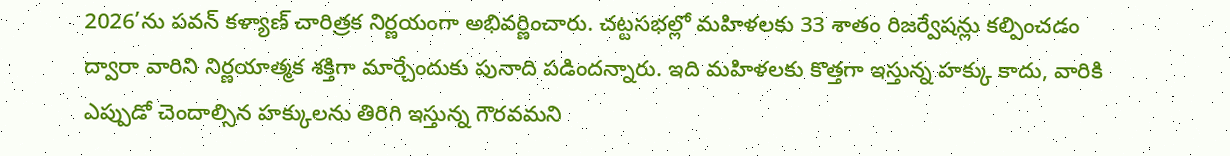2026’ను పవన్ కళ్యాణ్ చారిత్రక నిర్ణయంగా అభివర్ణించారు. చట్టసభల్లో మహిళలకు 33 శాతం రిజర్వేషన్లు కల్పించడం ద్వారా వారిని నిర్ణయాత్మక శక్తిగా మార్చేందుకు పునాది పడిందన్నారు. ఇది మహిళలకు కొత్తగా ఇస్తున్న హక్కు కాదు, వారికి ఎప్పుడో చెందాల్సిన హక్కులను తిరిగి ఇస్తున్న గౌరవమని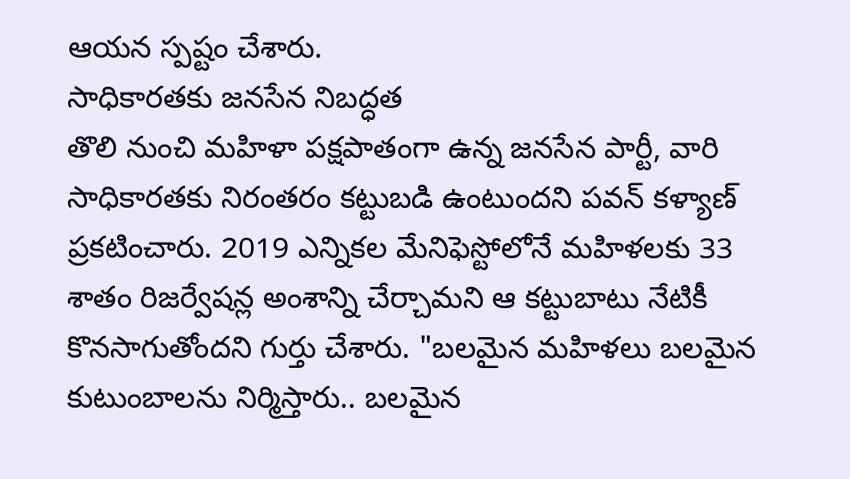ఆయన స్పష్టం చేశారు.
సాధికారతకు జనసేన నిబద్ధత
తొలి నుంచి మహిళా పక్షపాతంగా ఉన్న జనసేన పార్టీ, వారి సాధికారతకు నిరంతరం కట్టుబడి ఉంటుందని పవన్ కళ్యాణ్ ప్రకటించారు. 2019 ఎన్నికల మేనిఫెస్టోలోనే మహిళలకు 33 శాతం రిజర్వేషన్ల అంశాన్ని చేర్చామని ఆ కట్టుబాటు నేటికీ కొనసాగుతోందని గుర్తు చేశారు. "బలమైన మహిళలు బలమైన కుటుంబాలను నిర్మిస్తారు.. బలమైన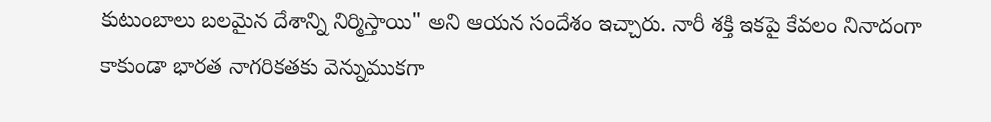కుటుంబాలు బలమైన దేశాన్ని నిర్మిస్తాయి" అని ఆయన సందేశం ఇచ్చారు. నారీ శక్తి ఇకపై కేవలం నినాదంగా కాకుండా భారత నాగరికతకు వెన్నుముకగా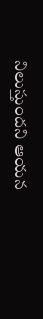నిలుస్తుందని ఆయన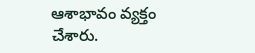ఆశాభావం వ్యక్తం చేశారు.